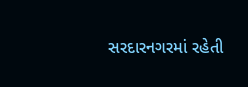સરદારનગરમાં રહેતી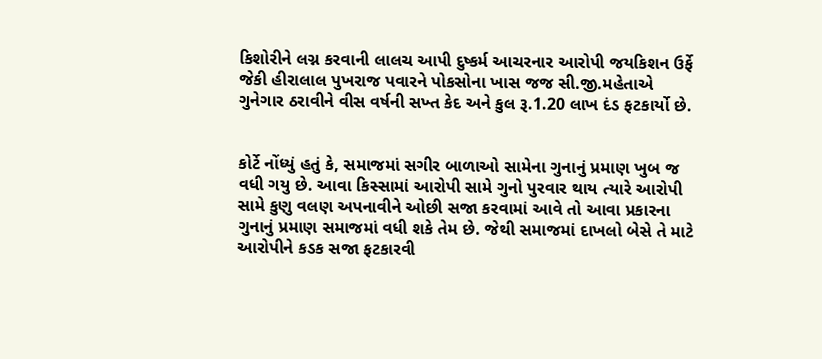કિશોરીને લગ્ન કરવાની લાલચ આપી દુષ્કર્મ આચરનાર આરોપી જયકિશન ઉર્ફે જેકી હીરાલાલ પુખરાજ પવારને પોકસોના ખાસ જજ સી.જી.મહેતાએ ગુનેગાર ઠરાવીને વીસ વર્ષની સખ્ત કેદ અને કુલ રૂ.1.20 લાખ દંડ ફટકાર્યો છે.


કોર્ટે નોંધ્યું હતું કે, સમાજમાં સગીર બાળાઓ સામેના ગુનાનું પ્રમાણ ખુબ જ વધી ગયુ છે. આવા કિસ્સામાં આરોપી સામે ગુનો પુરવાર થાય ત્યારે આરોપી સામે કુણુ વલણ અપનાવીને ઓછી સજા કરવામાં આવે તો આવા પ્રકારના ગુનાનું પ્રમાણ સમાજમાં વધી શકે તેમ છે. જેથી સમાજમાં દાખલો બેસે તે માટે આરોપીને કડક સજા ફટકારવી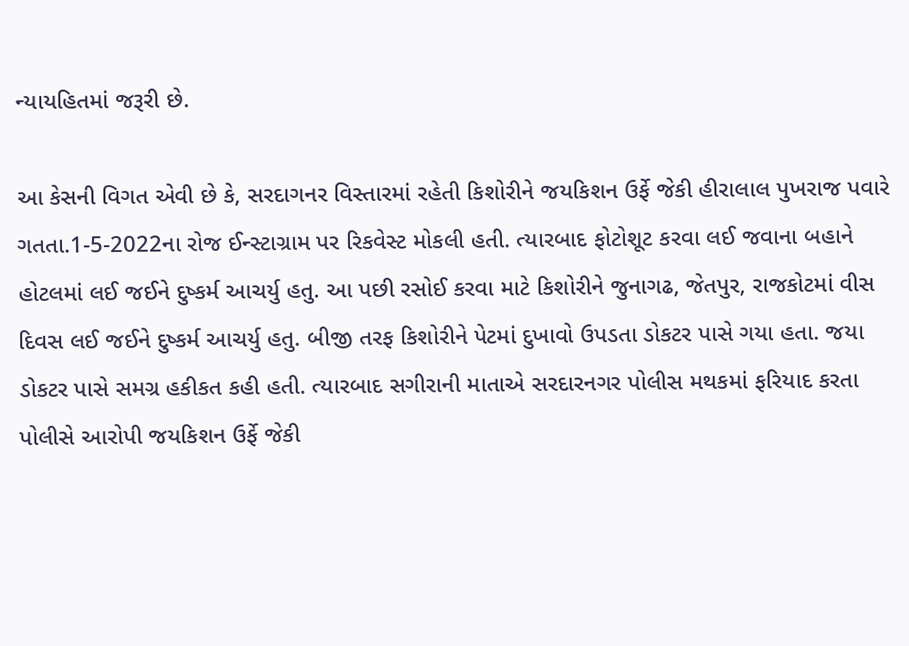ન્યાયહિતમાં જરૂરી છે.

આ કેસની વિગત એવી છે કે, સરદાગનર વિસ્તારમાં રહેતી કિશોરીને જયકિશન ઉર્ફે જેકી હીરાલાલ પુખરાજ પવારે ગતતા.1-5-2022ના રોજ ઈન્સ્ટાગ્રામ પર રિકવેસ્ટ મોકલી હતી. ત્યારબાદ ફોટોશૂટ કરવા લઈ જવાના બહાને હોટલમાં લઈ જઈને દુષ્કર્મ આચર્યુ હતુ. આ પછી રસોઈ કરવા માટે કિશોરીને જુનાગઢ, જેતપુર, રાજકોટમાં વીસ દિવસ લઈ જઈને દુષ્કર્મ આચર્યુ હતુ. બીજી તરફ કિશોરીને પેટમાં દુખાવો ઉપડતા ડોકટર પાસે ગયા હતા. જયા ડોકટર પાસે સમગ્ર હકીકત કહી હતી. ત્યારબાદ સગીરાની માતાએ સરદારનગર પોલીસ મથકમાં ફરિયાદ કરતા પોલીસે આરોપી જયકિશન ઉર્ફે જેકી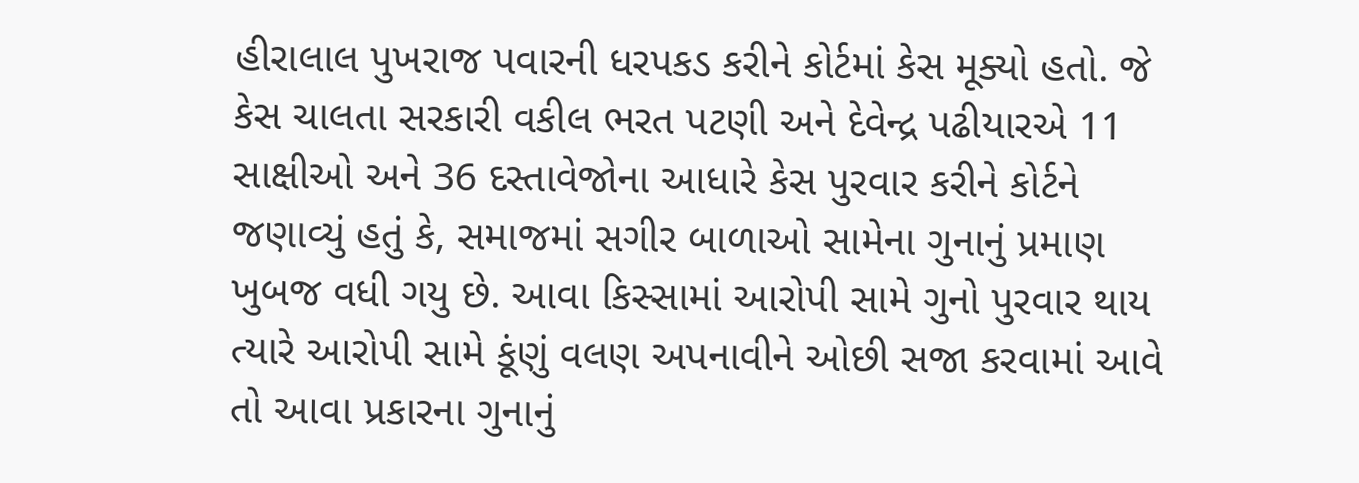હીરાલાલ પુખરાજ પવારની ધરપકડ કરીને કોર્ટમાં કેસ મૂક્યો હતો. જે કેસ ચાલતા સરકારી વકીલ ભરત પટણી અને દેવેન્દ્ર પઢીયારએ 11 સાક્ષીઓ અને 36 દસ્તાવેજોના આધારે કેસ પુરવાર કરીને કોર્ટને જણાવ્યું હતું કે, સમાજમાં સગીર બાળાઓ સામેના ગુનાનું પ્રમાણ ખુબજ વધી ગયુ છે. આવા કિસ્સામાં આરોપી સામે ગુનો પુરવાર થાય ત્યારે આરોપી સામે કૂંણું વલણ અપનાવીને ઓછી સજા કરવામાં આવે તો આવા પ્રકારના ગુનાનું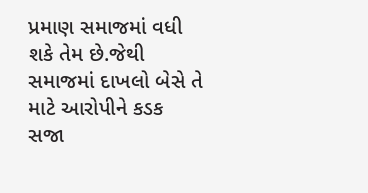પ્રમાણ સમાજમાં વધી શકે તેમ છે.જેથી સમાજમાં દાખલો બેસે તે માટે આરોપીને કડક સજા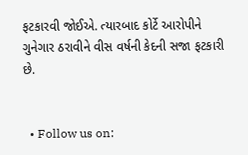ફટકારવી જોઈએ. ત્યારબાદ કોર્ટે આરોપીને ગુનેગાર ઠરાવીને વીસ વર્ષની કેદની સજા ફટકારી છે.


  • Follow us on: